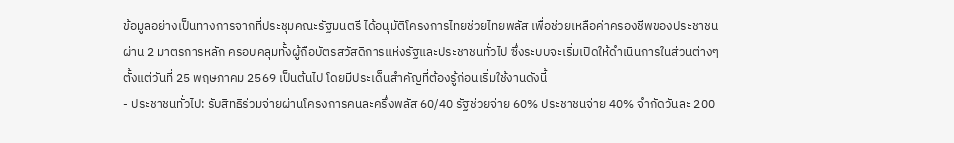ข้อมูลอย่างเป็นทางการจากที่ประชุมคณะรัฐมนตรี ได้อนุมัติโครงการไทยช่วยไทยพลัส เพื่อช่วยเหลือค่าครองชีพของประชาชนผ่าน 2 มาตรการหลัก ครอบคลุมทั้งผู้ถือบัตรสวัสดิการแห่งรัฐและประชาชนทั่วไป ซึ่งระบบจะเริ่มเปิดให้ดำเนินการในส่วนต่างๆ ตั้งแต่วันที่ 25 พฤษภาคม 2569 เป็นต้นไป โดยมีประเด็นสำคัญที่ต้องรู้ก่อนเริ่มใช้งานดังนี้
- ประชาชนทั่วไป: รับสิทธิร่วมจ่ายผ่านโครงการคนละครึ่งพลัส 60/40 รัฐช่วยจ่าย 60% ประชาชนจ่าย 40% จำกัดวันละ 200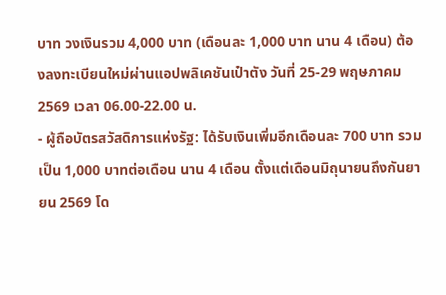บาท วงเงินรวม 4,000 บาท (เดือนละ 1,000 บาท นาน 4 เดือน) ต้องลงทะเบียนใหม่ผ่านแอปพลิเคชันเป๋าตัง วันที่ 25-29 พฤษภาคม 2569 เวลา 06.00-22.00 น.
- ผู้ถือบัตรสวัสดิการแห่งรัฐ: ได้รับเงินเพิ่มอีกเดือนละ 700 บาท รวมเป็น 1,000 บาทต่อเดือน นาน 4 เดือน ตั้งแต่เดือนมิถุนายนถึงกันยายน 2569 โด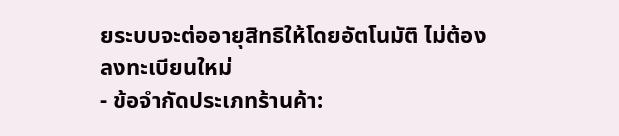ยระบบจะต่ออายุสิทธิให้โดยอัตโนมัติ ไม่ต้องลงทะเบียนใหม่
- ข้อจำกัดประเภทร้านค้า: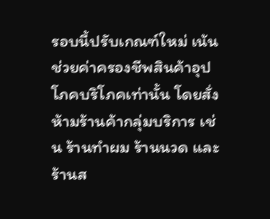รอบนี้ปรับเกณฑ์ใหม่ เน้นช่วยค่าครองชีพสินค้าอุปโภคบริโภคเท่านั้น โดยสั่งห้ามร้านค้ากลุ่มบริการ เช่น ร้านทำผม ร้านนวด และร้านส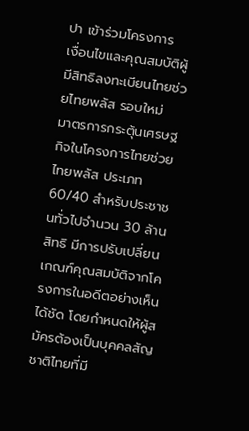ปา เข้าร่วมโครงการ
เงื่อนไขและคุณสมบัติผู้มีสิทธิลงทะเบียนไทยช่วยไทยพลัส รอบใหม่
มาตรการกระตุ้นเศรษฐกิจในโครงการไทยช่วยไทยพลัส ประเภท 60/40 สำหรับประชาชนทั่วไปจำนวน 30 ล้านสิทธิ มีการปรับเปลี่ยนเกณฑ์คุณสมบัติจากโครงการในอดีตอย่างเห็นได้ชัด โดยกำหนดให้ผู้สมัครต้องเป็นบุคคลสัญชาติไทยที่มี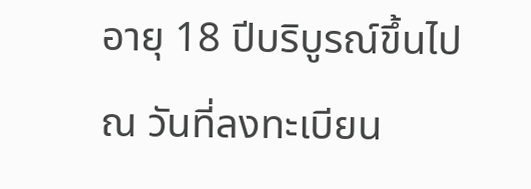อายุ 18 ปีบริบูรณ์ขึ้นไป ณ วันที่ลงทะเบียน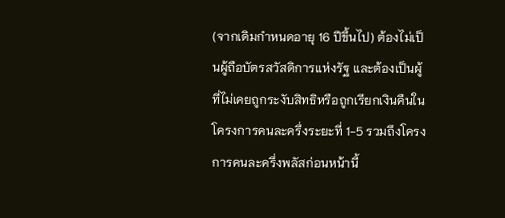(จากเดิมกำหนดอายุ 16 ปีขึ้นไป) ต้องไม่เป็นผู้ถือบัตรสวัสดิการแห่งรัฐ และต้องเป็นผู้ที่ไม่เคยถูกระงับสิทธิหรือถูกเรียกเงินคืนในโครงการคนละครึ่งระยะที่ 1-5 รวมถึงโครงการคนละครึ่งพลัสก่อนหน้านี้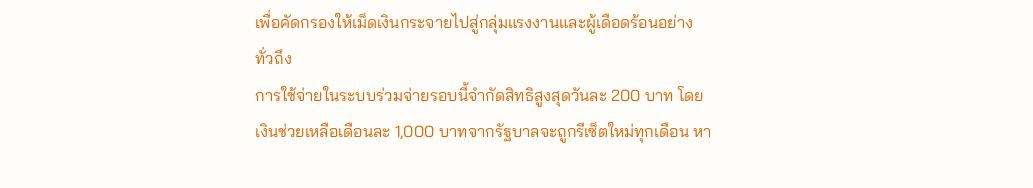เพื่อคัดกรองให้เม็ดเงินกระจายไปสู่กลุ่มแรงงานและผู้เดือดร้อนอย่างทั่วถึง
การใช้จ่ายในระบบร่วมจ่ายรอบนี้จำกัดสิทธิสูงสุดวันละ 200 บาท โดยเงินช่วยเหลือเดือนละ 1,000 บาทจากรัฐบาลจะถูกรีเซ็ตใหม่ทุกเดือน หา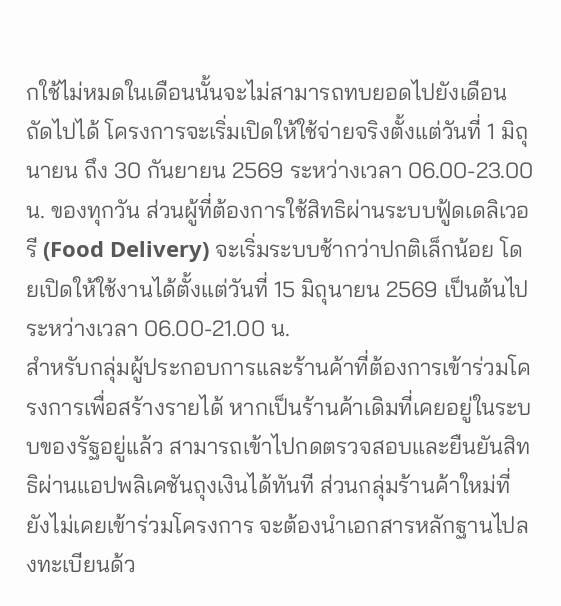กใช้ไม่หมดในเดือนนั้นจะไม่สามารถทบยอดไปยังเดือนถัดไปได้ โครงการจะเริ่มเปิดให้ใช้จ่ายจริงตั้งแต่วันที่ 1 มิถุนายน ถึง 30 กันยายน 2569 ระหว่างเวลา 06.00-23.00 น. ของทุกวัน ส่วนผู้ที่ต้องการใช้สิทธิผ่านระบบฟู้ดเดลิเวอรี (Food Delivery) จะเริ่มระบบช้ากว่าปกติเล็กน้อย โดยเปิดให้ใช้งานได้ตั้งแต่วันที่ 15 มิถุนายน 2569 เป็นต้นไป ระหว่างเวลา 06.00-21.00 น.
สำหรับกลุ่มผู้ประกอบการและร้านค้าที่ต้องการเข้าร่วมโครงการเพื่อสร้างรายได้ หากเป็นร้านค้าเดิมที่เคยอยู่ในระบบของรัฐอยู่แล้ว สามารถเข้าไปกดตรวจสอบและยืนยันสิทธิผ่านแอปพลิเคชันถุงเงินได้ทันที ส่วนกลุ่มร้านค้าใหม่ที่ยังไม่เคยเข้าร่วมโครงการ จะต้องนำเอกสารหลักฐานไปลงทะเบียนด้ว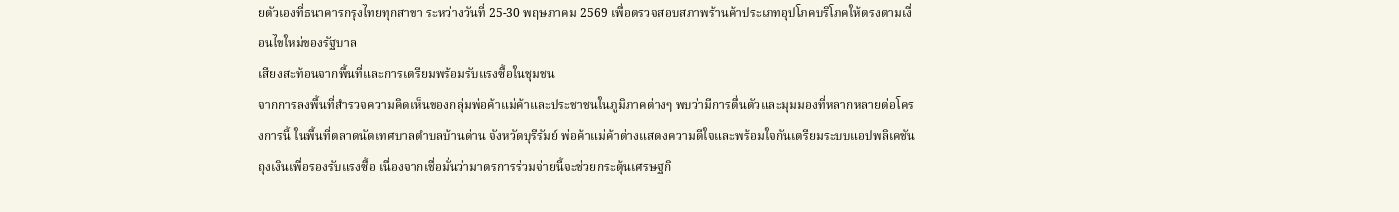ยตัวเองที่ธนาคารกรุงไทยทุกสาขา ระหว่างวันที่ 25-30 พฤษภาคม 2569 เพื่อตรวจสอบสภาพร้านค้าประเภทอุปโภคบริโภคให้ตรงตามเงื่อนไขใหม่ของรัฐบาล
เสียงสะท้อนจากพื้นที่และการเตรียมพร้อมรับแรงซื้อในชุมชน
จากการลงพื้นที่สำรวจความคิดเห็นของกลุ่มพ่อค้าแม่ค้าและประชาชนในภูมิภาคต่างๆ พบว่ามีการตื่นตัวและมุมมองที่หลากหลายต่อโครงการนี้ ในพื้นที่ตลาดนัดเทศบาลตำบลบ้านด่าน จังหวัดบุรีรัมย์ พ่อค้าแม่ค้าต่างแสดงความดีใจและพร้อมใจกันเตรียมระบบแอปพลิเคชันถุงเงินเพื่อรองรับแรงซื้อ เนื่องจากเชื่อมั่นว่ามาตรการร่วมจ่ายนี้จะช่วยกระตุ้นเศรษฐกิ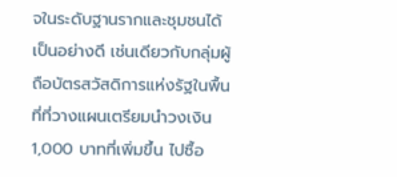จในระดับฐานรากและชุมชนได้เป็นอย่างดี เช่นเดียวกับกลุ่มผู้ถือบัตรสวัสดิการแห่งรัฐในพื้นที่ที่วางแผนเตรียมนำวงเงิน 1,000 บาทที่เพิ่มขึ้น ไปซื้อ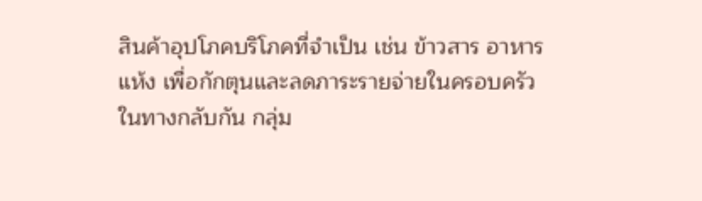สินค้าอุปโภคบริโภคที่จำเป็น เช่น ข้าวสาร อาหารแห้ง เพื่อกักตุนและลดภาระรายจ่ายในครอบครัว
ในทางกลับกัน กลุ่ม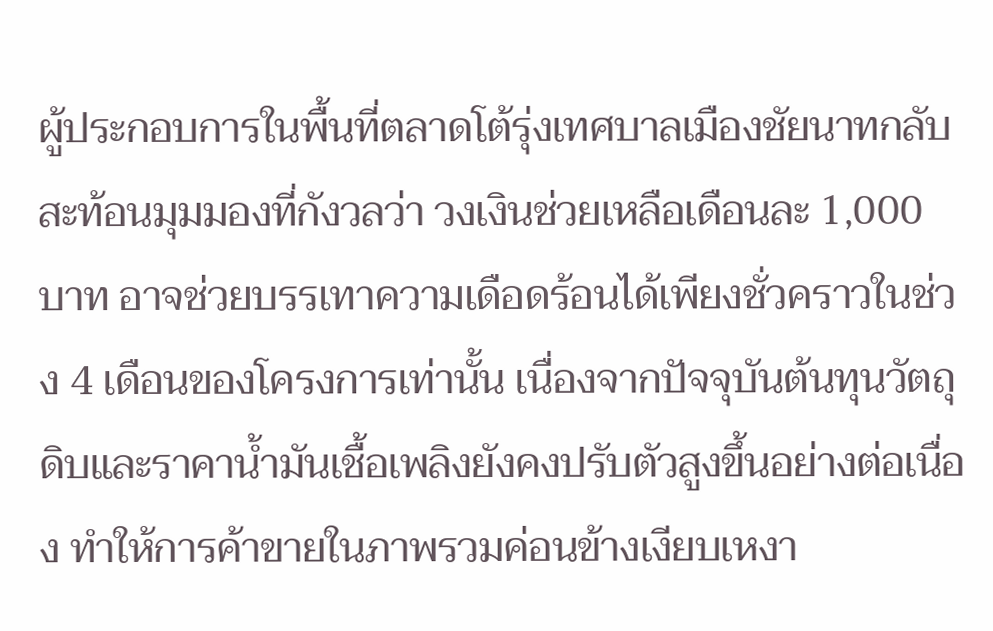ผู้ประกอบการในพื้นที่ตลาดโต้รุ่งเทศบาลเมืองชัยนาทกลับสะท้อนมุมมองที่กังวลว่า วงเงินช่วยเหลือเดือนละ 1,000 บาท อาจช่วยบรรเทาความเดือดร้อนได้เพียงชั่วคราวในช่วง 4 เดือนของโครงการเท่านั้น เนื่องจากปัจจุบันต้นทุนวัตถุดิบและราคาน้ำมันเชื้อเพลิงยังคงปรับตัวสูงขึ้นอย่างต่อเนื่อง ทำให้การค้าขายในภาพรวมค่อนข้างเงียบเหงา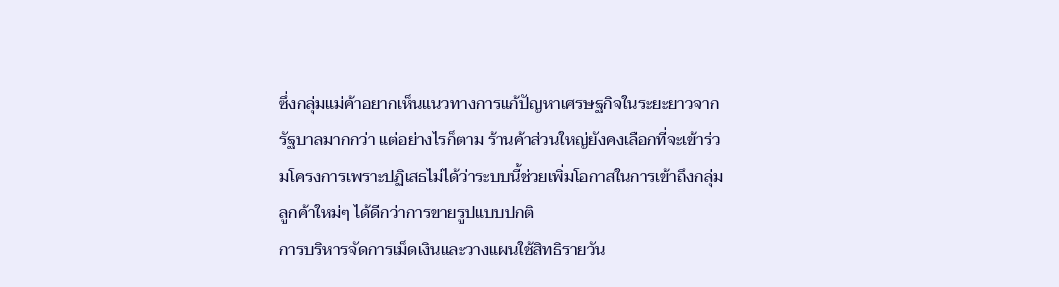ซึ่งกลุ่มแม่ค้าอยากเห็นแนวทางการแก้ปัญหาเศรษฐกิจในระยะยาวจากรัฐบาลมากกว่า แต่อย่างไรก็ตาม ร้านค้าส่วนใหญ่ยังคงเลือกที่จะเข้าร่วมโครงการเพราะปฏิเสธไม่ได้ว่าระบบนี้ช่วยเพิ่มโอกาสในการเข้าถึงกลุ่มลูกค้าใหม่ๆ ได้ดีกว่าการขายรูปแบบปกติ
การบริหารจัดการเม็ดเงินและวางแผนใช้สิทธิรายวัน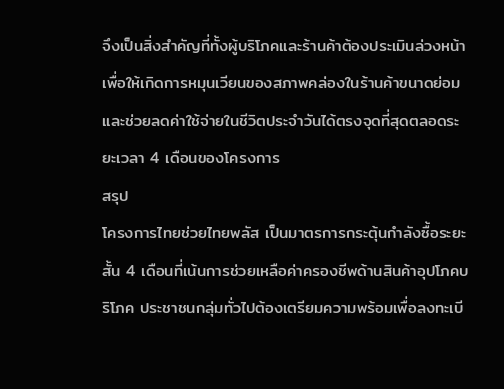จึงเป็นสิ่งสำคัญที่ทั้งผู้บริโภคและร้านค้าต้องประเมินล่วงหน้า เพื่อให้เกิดการหมุนเวียนของสภาพคล่องในร้านค้าขนาดย่อมและช่วยลดค่าใช้จ่ายในชีวิตประจำวันได้ตรงจุดที่สุดตลอดระยะเวลา 4 เดือนของโครงการ
สรุป
โครงการไทยช่วยไทยพลัส เป็นมาตรการกระตุ้นกำลังซื้อระยะสั้น 4 เดือนที่เน้นการช่วยเหลือค่าครองชีพด้านสินค้าอุปโภคบริโภค ประชาชนกลุ่มทั่วไปต้องเตรียมความพร้อมเพื่อลงทะเบี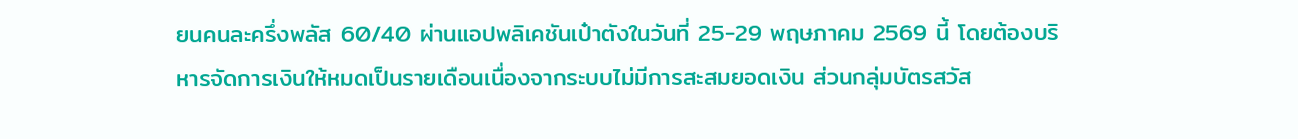ยนคนละครึ่งพลัส 60/40 ผ่านแอปพลิเคชันเป๋าตังในวันที่ 25-29 พฤษภาคม 2569 นี้ โดยต้องบริหารจัดการเงินให้หมดเป็นรายเดือนเนื่องจากระบบไม่มีการสะสมยอดเงิน ส่วนกลุ่มบัตรสวัส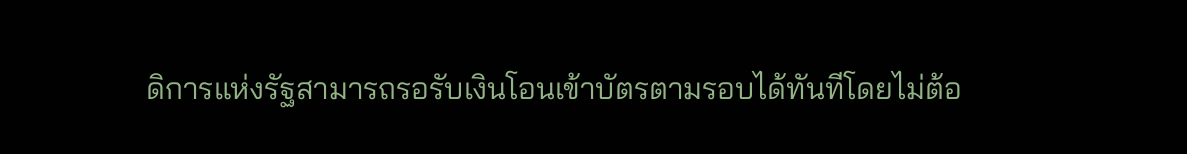ดิการแห่งรัฐสามารถรอรับเงินโอนเข้าบัตรตามรอบได้ทันทีโดยไม่ต้อ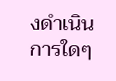งดำเนินการใดๆ